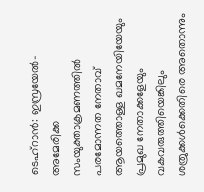ടെഹ്റാൻ: ഇസ്രയേൽ- അമേരിക്ക സംയുക്താക്രമണത്തിൽ പരമോന്നത നേതാവ് ആയത്തൊള്ള ഖമനേയിയേയും പ്രമുഖ നേതാക്കളേയും വകവരുത്തിയെങ്കിലും ശത്രുക്കൾക്കെതിരെ അതൊന്നും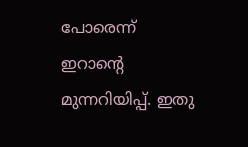പോരെന്ന് ഇറാന്റെ മുന്നറിയിപ്പ്. ഇതു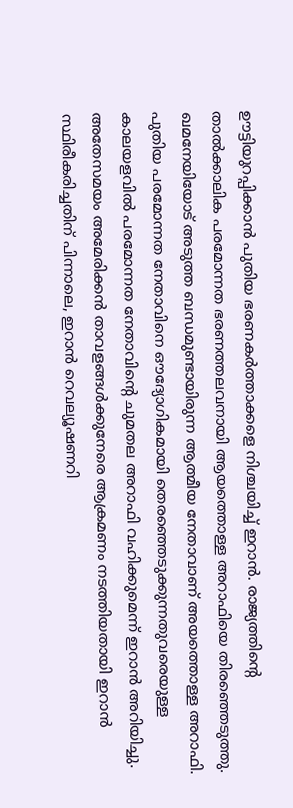ഊട്ടിയുറപ്പിക്കാൻ പുതിയ ഭരണകർത്താക്കളെ നിശ്ചയിച്ച് ഇറാൻ. രാജ്യത്തിൻ്റെ താൽക്കാലിക പരമോന്നത ഭരണത്തലവനായി ആയത്തൊള്ള അറാഫിയെ തിരഞ്ഞെടുത്തു.
ഖമനേയിയോട് അടുത്ത ബന്ധമുണ്ടായിരുന്ന ആത്മീയ നേതാവാണ് അയത്തൊള്ള അറാഫി. പുതിയ പരമോന്നത നേതാവിനെ ഔദ്യോഗികമായി തെരഞ്ഞെടുക്കുന്നതുവരെയുള്ള കാലയളവിൽ പരമോന്നത നേതാവിൻ്റെ ചുമതല അറാഫി വഹിക്കുമെന്ന് ഇറാൻ അറിയിച്ചു.
അതേസമയം അമേരിക്കൻ താവളങ്ങൾക്കുനേരെ ആക്രമണം നടത്തിയതായി ഇറാൻ സ്ഥിരീകരിച്ചതിന് പിന്നാലെ, ഇറാൻ റെവല്യൂഷണറി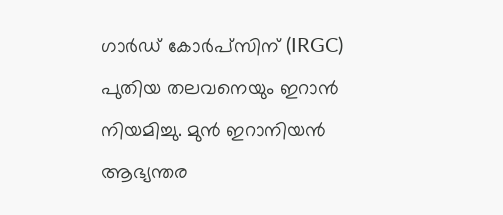ഗാർഡ് കോർപ്സിന് (IRGC) പുതിയ തലവനെയും ഇറാൻ നിയമിച്ചു. മുൻ ഇറാനിയൻ ആഭ്യന്തര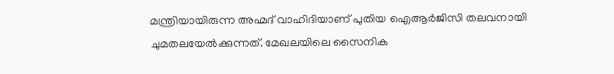മന്ത്രിയായിരുന്ന അഹ്മദ് വാഹിദിയാണ് പുതിയ ഐആർജിസി തലവനായി ചുമതലയേൽക്കുന്നത്. മേഖലയിലെ സൈനിക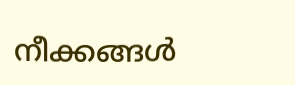നീക്കങ്ങൾ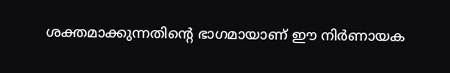ശക്തമാക്കുന്നതിൻ്റെ ഭാഗമായാണ് ഈ നിർണായക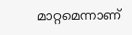മാറ്റമെന്നാണ്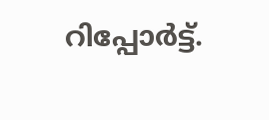റിപ്പോർട്ട്.